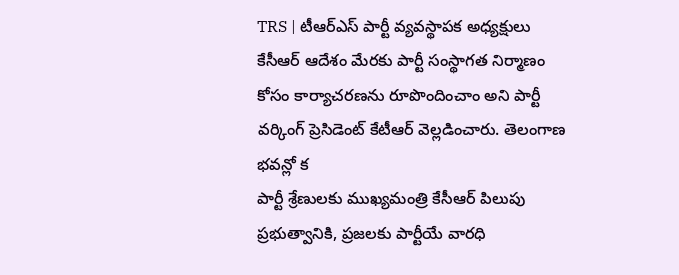TRS | టీఆర్ఎస్ పార్టీ వ్యవస్థాపక అధ్యక్షులు కేసీఆర్ ఆదేశం మేరకు పార్టీ సంస్థాగత నిర్మాణం కోసం కార్యాచరణను రూపొందించాం అని పార్టీ వర్కింగ్ ప్రెసిడెంట్ కేటీఆర్ వెల్లడించారు. తెలంగాణ భవన్లో క
పార్టీ శ్రేణులకు ముఖ్యమంత్రి కేసీఆర్ పిలుపు ప్రభుత్వానికి, ప్రజలకు పార్టీయే వారధి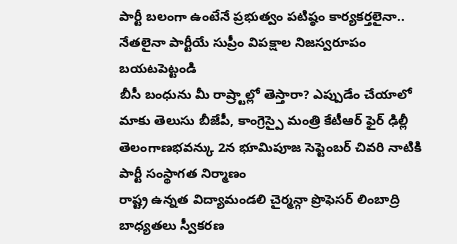పార్టీ బలంగా ఉంటేనే ప్రభుత్వం పటిష్ఠం కార్యకర్తలైనా.. నేతలైనా పార్టీయే సుప్రీం విపక్షాల నిజస్వరూపం బయటపెట్టండి
బీసీ బంధును మీ రాష్ర్టాల్లో తెస్తారా? ఎప్పుడేం చేయాలో మాకు తెలుసు బీజేపీ, కాంగ్రెస్పై మంత్రి కేటీఆర్ ఫైర్ ఢిల్లీ తెలంగాణభవన్కు 2న భూమిపూజ సెప్టెంబర్ చివరి నాటికి పార్టీ సంస్థాగత నిర్మాణం
రాష్ట్ర ఉన్నత విద్యామండలి చైర్మన్గా ప్రొఫెసర్ లింబాద్రి బాధ్యతలు స్వీకరణ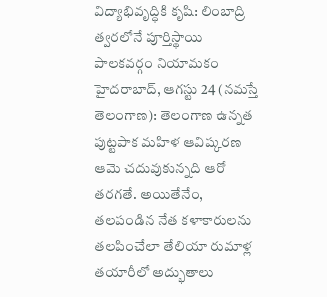విద్యాభివృద్ధికి కృషి: లింబాద్రి త్వరలోనే పూర్తిస్థాయి పాలకవర్గం నియామకం హైదరాబాద్, ఆగస్టు 24 (నమస్తే తెలంగాణ): తెలంగాణ ఉన్నత
పుట్టపాక మహిళ ఆవిష్కరణ ఆమె చదువుకున్నది ఆరో తరగతే. అయితేనేం, తలపండిన నేత కళాకారులను తలపించేలా తేలియా రుమాళ్ల తయారీలో అద్భుతాలు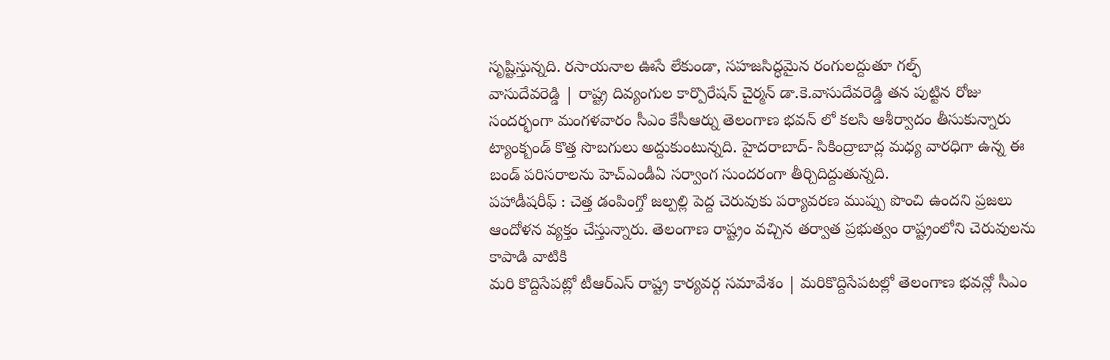సృష్టిస్తున్నది. రసాయనాల ఊసే లేకుండా, సహజసిద్ధమైన రంగులద్దుతూ గల్ఫ్
వాసుదేవరెడ్డి | రాష్ట్ర దివ్యంగుల కార్పొరేషన్ చైర్మన్ డా.కె.వాసుదేవరెడ్డి తన పుట్టిన రోజు సందర్భంగా మంగళవారం సీఎం కేసీఆర్ను తెలంగాణ భవన్ లో కలసి ఆశీర్వాదం తీసుకున్నారు
ట్యాంక్బండ్ కొత్త సొబగులు అద్దుకుంటున్నది. హైదరాబాద్- సికింద్రాబాద్ల మధ్య వారధిగా ఉన్న ఈ బండ్ పరిసరాలను హెచ్ఎండీఏ సర్వాంగ సుందరంగా తీర్చిదిద్దుతున్నది.
పహాడీషరీఫ్ : చెత్త డంపింగ్తో జల్పల్లి పెద్ద చెరువుకు పర్యావరణ ముప్పు పొంచి ఉందని ప్రజలు ఆందోళన వ్యక్తం చేస్తున్నారు. తెలంగాణ రాష్ట్రం వచ్చిన తర్వాత ప్రభుత్వం రాష్ట్రంలోని చెరువులను కాపాడి వాటికి
మరి కొద్దిసేపట్లో టీఆర్ఎస్ రాష్ట్ర కార్యవర్గ సమావేశం | మరికొద్దిసేపటల్లో తెలంగాణ భవన్లో సీఎం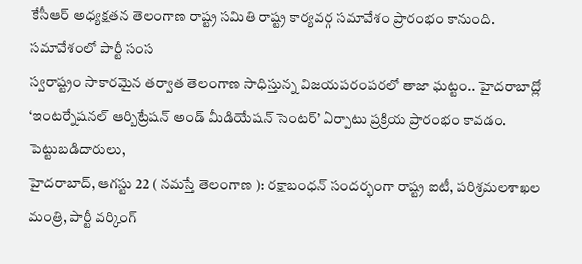కేసీఆర్ అధ్యక్షతన తెలంగాణ రాష్ట్ర సమితి రాష్ట్ర కార్యవర్గ సమావేశం ప్రారంభం కానుంది. సమావేశంలో పార్టీ సంస
స్వరాష్ట్రం సాకారమైన తర్వాత తెలంగాణ సాధిస్తున్న విజయపరంపరలో తాజా ఘట్టం.. హైదరాబాద్లో ‘ఇంటర్నేషనల్ ఆర్బిట్రేషన్ అండ్ మీడియేషన్ సెంటర్’ ఏర్పాటు ప్రక్రియ ప్రారంభం కావడం. పెట్టుబడిదారులు,
హైదరాబాద్, ఆగస్టు 22 ( నమస్తే తెలంగాణ ): రక్షాబంధన్ సందర్భంగా రాష్ట్ర ఐటీ, పరిశ్రమలశాఖల మంత్రి, పార్టీ వర్కింగ్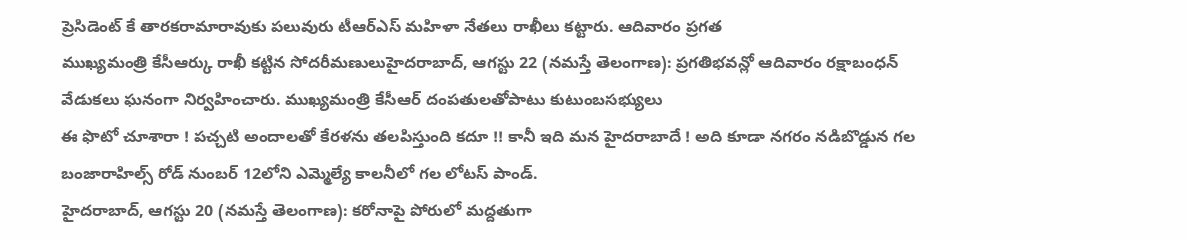ప్రెసిడెంట్ కే తారకరామారావుకు పలువురు టీఆర్ఎస్ మహిళా నేతలు రాఖీలు కట్టారు. ఆదివారం ప్రగత
ముఖ్యమంత్రి కేసీఆర్కు రాఖీ కట్టిన సోదరీమణులుహైదరాబాద్, ఆగస్టు 22 (నమస్తే తెలంగాణ): ప్రగతిభవన్లో ఆదివారం రక్షాబంధన్ వేడుకలు ఘనంగా నిర్వహించారు. ముఖ్యమంత్రి కేసీఆర్ దంపతులతోపాటు కుటుంబసభ్యులు
ఈ ఫొటో చూశారా ! పచ్చటి అందాలతో కేరళను తలపిస్తుంది కదూ !! కానీ ఇది మన హైదరాబాదే ! అది కూడా నగరం నడిబొడ్డున గల బంజారాహిల్స్ రోడ్ నుంబర్ 12లోని ఎమ్మెల్యే కాలనీలో గల లోటస్ పాండ్.
హైదరాబాద్, ఆగస్టు 20 (నమస్తే తెలంగాణ): కరోనాపై పోరులో మద్దతుగా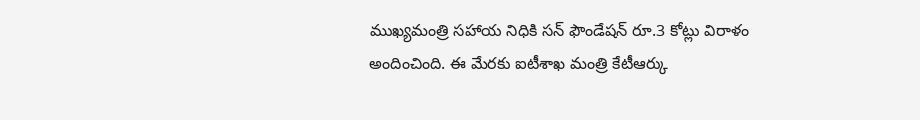ముఖ్యమంత్రి సహాయ నిధికి సన్ ఫౌండేషన్ రూ.3 కోట్లు విరాళం అందించింది. ఈ మేరకు ఐటీశాఖ మంత్రి కేటీఆర్కు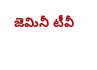జెమినీ టీవీ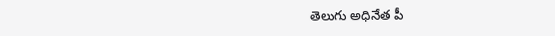తెలుగు అధినేత పీ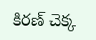కిరణ్ చెక్క